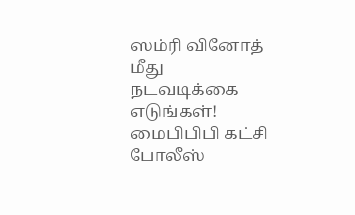ஸம்ரி வினோத் மீது நடவடிக்கை எடுங்கள்! மைபிபிபி கட்சி போலீஸ்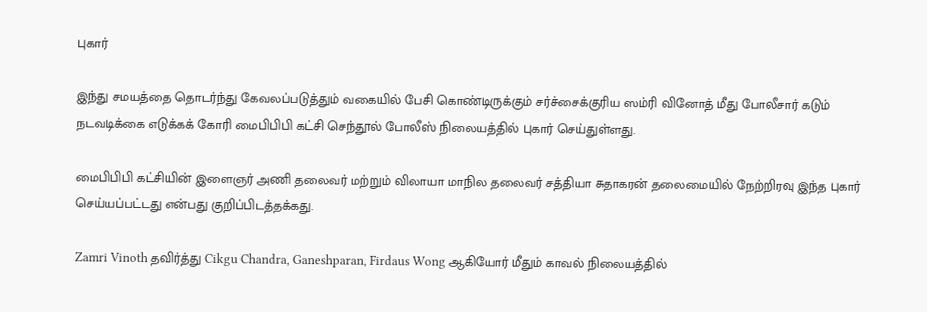புகார்

இந்து சமயத்தை தொடர்ந்து கேவலப்படுத்தும் வகையில் பேசி கொண்டிருக்கும் சர்ச்சைக்குரிய ஸம்ரி வினோத் மீது போலீசார் கடும் நடவடிக்கை எடுக்கக் கோரி மைபிபிபி கட்சி செந்தூல் போலீஸ் நிலையத்தில் புகார் செய்துள்ளது.

மைபிபிபி கட்சியின் இளைஞர் அணி தலைவர் மற்றும் விலாயா மாநில தலைவர் சத்தியா சுதாகரன் தலைமையில் நேற்றிரவு இந்த புகார் செய்யப்பட்டது என்பது குறிப்பிடத்தக்கது.

Zamri Vinoth தவிர்த்து Cikgu Chandra, Ganeshparan, Firdaus Wong ஆகியோர் மீதும் காவல் நிலையத்தில்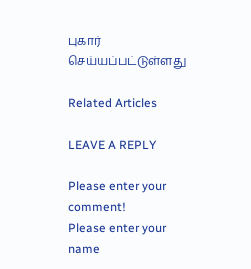புகார் செய்யப்பட்டுள்ளது

Related Articles

LEAVE A REPLY

Please enter your comment!
Please enter your name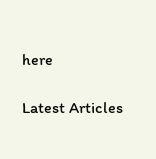here

Latest Articles